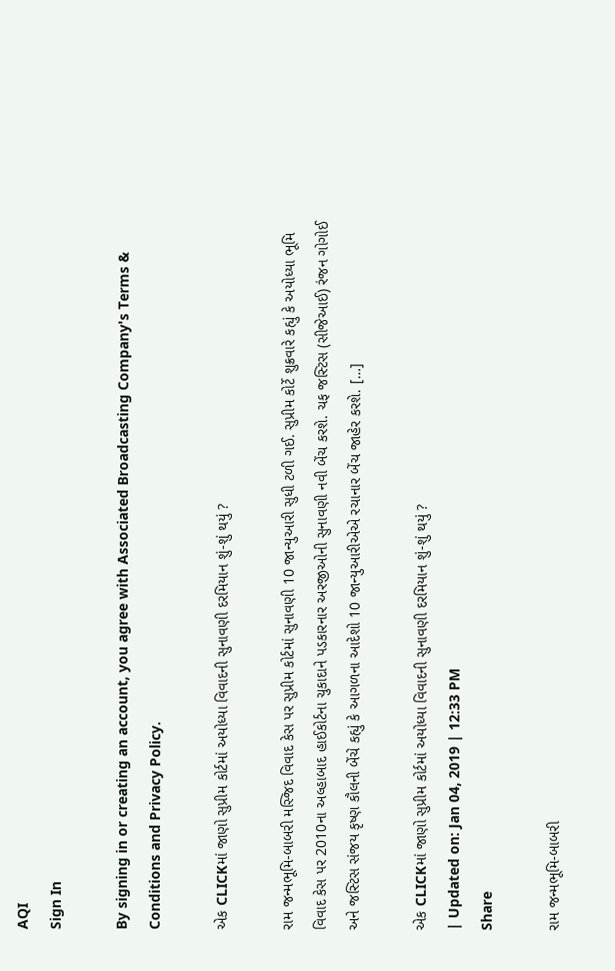AQI
Sign In

By signing in or creating an account, you agree with Associated Broadcasting Company's Terms & Conditions and Privacy Policy.

એક CLICKમાં જાણો સુપ્રીમ કોર્ટમાં અયોધ્યા વિવાદની સુનાવણી દરમિયાન શું-શું થયું ?

રામ જન્મભૂમિ-બાબરી મસ્જિદ વિવાદ કેસ પર સુપ્રીમ કોર્ટમાં સુનાવણી 10 જાન્યુઆરી સુધી ટળી ગઈ. સુપ્રીમ કોર્ટે શુક્રવારે કહ્યું કે અયોધ્યા ભૂમિ વિવાદ કેસ પર 2010ના અલ્હાબાદ હાઈકોર્ટના ચુકાદાને પડકારનાર અરજીઓની સુનાવણી નવી બેંચ કરશે. ચફ જસ્ટિસ (સીજેઆઈ) રંજન ગોગોઈ અને જસ્ટિસ સંજય કૃષ્ણ કૌલની બેંચે કહ્યું કે આગળના આદેશો 10 જાન્યુઆરીએએ રચાનાર બેંચ જાહેર કરશે. […]

એક CLICKમાં જાણો સુપ્રીમ કોર્ટમાં અયોધ્યા વિવાદની સુનાવણી દરમિયાન શું-શું થયું ?
| Updated on: Jan 04, 2019 | 12:33 PM
Share

રામ જન્મભૂમિ-બાબરી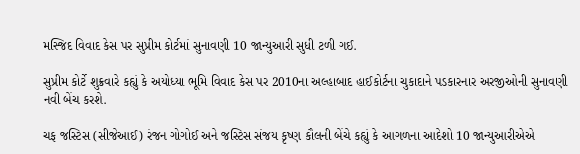મસ્જિદ વિવાદ કેસ પર સુપ્રીમ કોર્ટમાં સુનાવણી 10 જાન્યુઆરી સુધી ટળી ગઈ.

સુપ્રીમ કોર્ટે શુક્રવારે કહ્યું કે અયોધ્યા ભૂમિ વિવાદ કેસ પર 2010ના અલ્હાબાદ હાઈકોર્ટના ચુકાદાને પડકારનાર અરજીઓની સુનાવણી નવી બેંચ કરશે.

ચફ જસ્ટિસ (સીજેઆઈ) રંજન ગોગોઈ અને જસ્ટિસ સંજય કૃષ્ણ કૌલની બેંચે કહ્યું કે આગળના આદેશો 10 જાન્યુઆરીએએ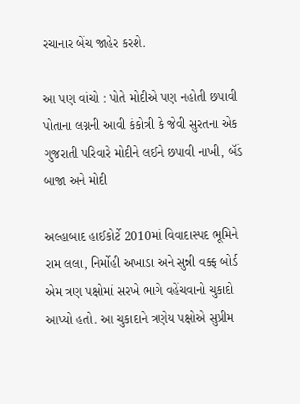રચાનાર બેંચ જાહેર કરશે.

આ પણ વાંચો : પોતે મોદીએ પણ નહોતી છપાવી પોતાના લગ્નની આવી કંકોત્રી કે જેવી સુરતના એક ગુજરાતી પરિવારે મોદીને લઈને છપાવી નાખી, બૅંડ બાજા અને મોદી

અલ્હાબાદ હાઈકોર્ટે 2010માં વિવાદાસ્પદ ભૂમિને રામ લલા, નિર્મોહી અખાડા અને સુન્ની વક્ફ બોર્ડ એમ ત્રણ પક્ષોમાં સરખે ભાગે વહેંચવાનો ચુકાદો આપ્યો હતો. આ ચુકાદાને ત્રણેય પક્ષોએ સુપ્રીમ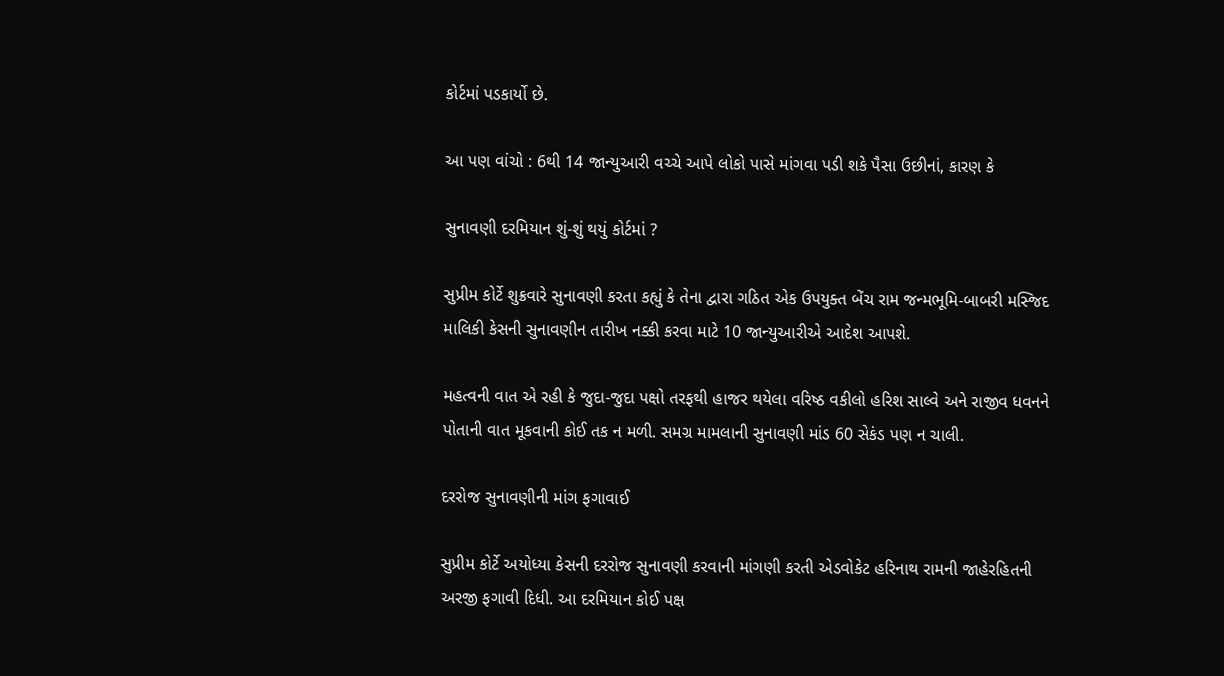કોર્ટમાં પડકાર્યો છે.

આ પણ વાંચો : 6થી 14 જાન્યુઆરી વચ્ચે આપે લોકો પાસે માંગવા પડી શકે પૈસા ઉછીનાં, કારણ કે

સુનાવણી દરમિયાન શું-શું થયું કોર્ટમાં ?

સુપ્રીમ કોર્ટે શુક્રવારે સુનાવણી કરતા કહ્યું કે તેના દ્વારા ગઠિત એક ઉપયુક્ત બેંચ રામ જન્મભૂમિ-બાબરી મસ્જિદ માલિકી કેસની સુનાવણીન તારીખ નક્કી કરવા માટે 10 જાન્યુઆરીએ આદેશ આપશે.

મહત્વની વાત એ રહી કે જુદા-જુદા પક્ષો તરફથી હાજર થયેલા વરિષ્ઠ વકીલો હરિશ સાલ્વે અને રાજીવ ધવનને પોતાની વાત મૂકવાની કોઈ તક ન મળી. સમગ્ર મામલાની સુનાવણી માંડ 60 સેકંડ પણ ન ચાલી.

દરરોજ સુનાવણીની માંગ ફગાવાઈ

સુપ્રીમ કોર્ટે અયોધ્યા કેસની દરરોજ સુનાવણી કરવાની માંગણી કરતી એડવોકેટ હરિનાથ રામની જાહેરહિતની અરજી ફગાવી દિધી. આ દરમિયાન કોઈ પક્ષ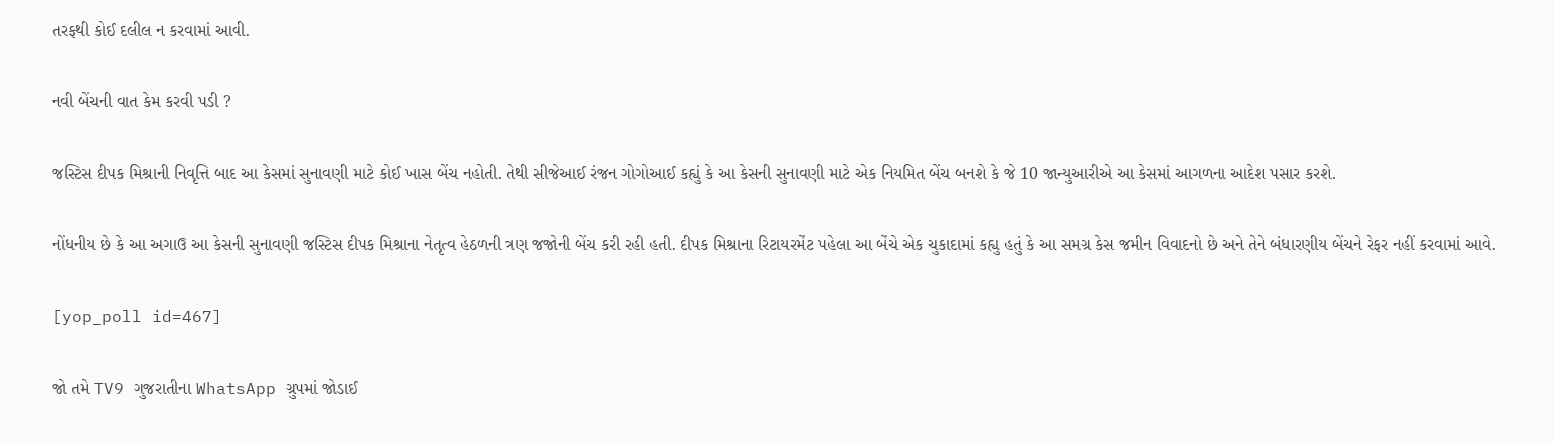તરફથી કોઈ દલીલ ન કરવામાં આવી.

નવી બેંચની વાત કેમ કરવી પડી ?

જસ્ટિસ દીપક મિશ્રાની નિવૃત્તિ બાદ આ કેસમાં સુનાવણી માટે કોઈ ખાસ બેંચ નહોતી. તેથી સીજેઆઈ રંજન ગોગોઆઈ કહ્યું કે આ કેસની સુનાવણી માટે એક નિયમિત બેંચ બનશે કે જે 10 જાન્યુઆરીએ આ કેસમાં આગળના આદેશ પસાર કરશે.

નોંધનીય છે કે આ અગાઉ આ કેસની સુનાવણી જસ્ટિસ દીપક મિશ્રાના નેતૃત્વ હેઠળની ત્રણ જજોની બેંચ કરી રહી હતી. દીપક મિશ્રાના રિટાયરમેંટ પહેલા આ બેંચે એક ચુકાદામાં કહ્યુ હતું કે આ સમગ્ર કેસ જમીન વિવાદનો છે અને તેને બંધારણીય બેંચને રેફર નહીં કરવામાં આવે.

[yop_poll id=467]

જો તમે TV9 ગુજરાતીના WhatsApp ગ્રુપમાં જોડાઈ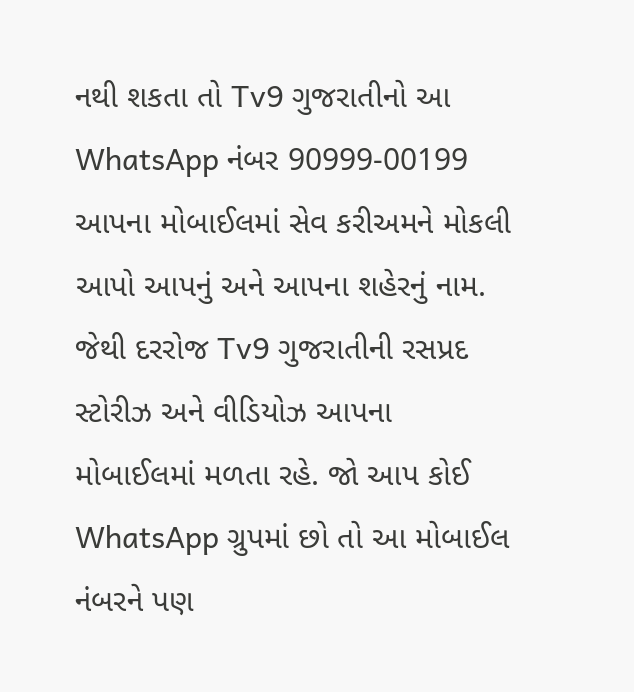નથી શકતા તો Tv9 ગુજરાતીનો આ WhatsApp નંબર 90999-00199 આપના મોબાઈલમાં સેવ કરીઅમને મોકલી આપો આપનું અને આપના શહેરનું નામ. જેથી દરરોજ Tv9 ગુજરાતીની રસપ્રદ સ્ટોરીઝ અને વીડિયોઝ આપના મોબાઈલમાં મળતા રહે. જો આપ કોઈ WhatsApp ગ્રુપમાં છો તો આ મોબાઈલ નંબરને પણ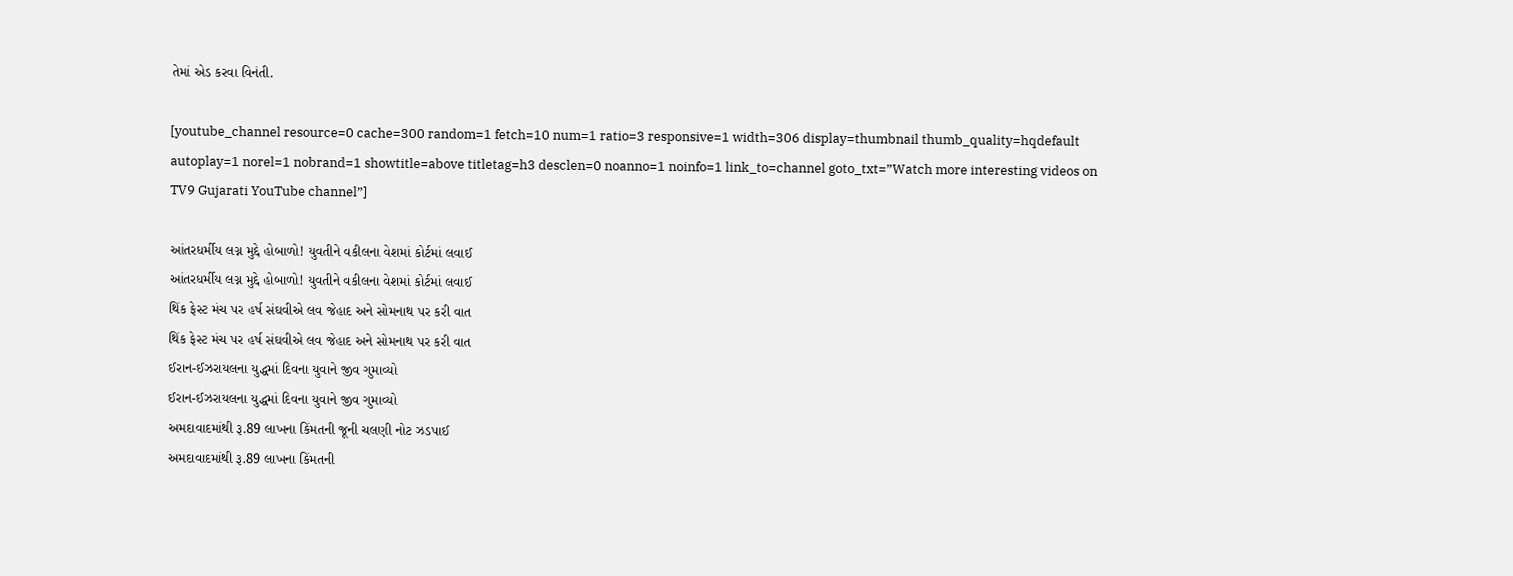તેમાં એડ કરવા વિનંતી.

[youtube_channel resource=0 cache=300 random=1 fetch=10 num=1 ratio=3 responsive=1 width=306 display=thumbnail thumb_quality=hqdefault autoplay=1 norel=1 nobrand=1 showtitle=above titletag=h3 desclen=0 noanno=1 noinfo=1 link_to=channel goto_txt=”Watch more interesting videos on TV9 Gujarati YouTube channel”]

આંતરધર્મીય લગ્ન મુદ્દે હોબાળો! યુવતીને વકીલના વેશમાં કોર્ટમાં લવાઈ
આંતરધર્મીય લગ્ન મુદ્દે હોબાળો! યુવતીને વકીલના વેશમાં કોર્ટમાં લવાઈ
થિંક ફેસ્ટ મંચ પર હર્ષ સંઘવીએ લવ જેહાદ અને સોમનાથ પર કરી વાત
થિંક ફેસ્ટ મંચ પર હર્ષ સંઘવીએ લવ જેહાદ અને સોમનાથ પર કરી વાત
ઈરાન-ઈઝરાયલના યુદ્ધમાં દિવના યુવાને જીવ ગુમાવ્યો
ઈરાન-ઈઝરાયલના યુદ્ધમાં દિવના યુવાને જીવ ગુમાવ્યો
અમદાવાદમાંથી રૂ.89 લાખના કિંમતની જૂની ચલણી નોટ ઝડપાઈ
અમદાવાદમાંથી રૂ.89 લાખના કિંમતની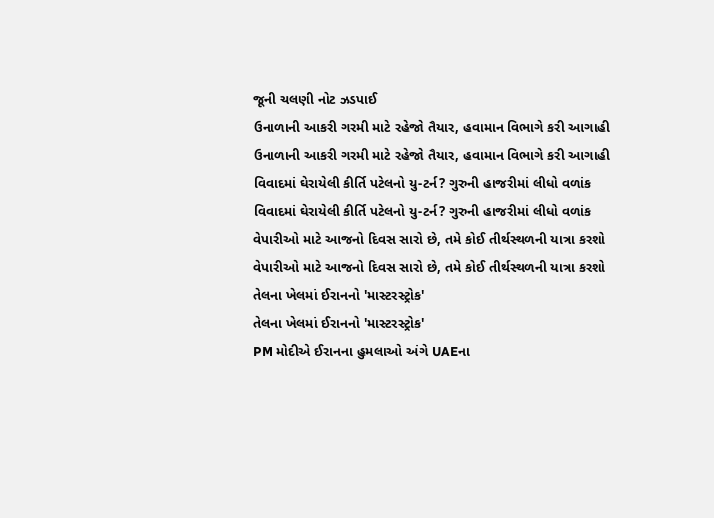જૂની ચલણી નોટ ઝડપાઈ
ઉનાળાની આકરી ગરમી માટે રહેજો તૈયાર, હવામાન વિભાગે કરી આગાહી
ઉનાળાની આકરી ગરમી માટે રહેજો તૈયાર, હવામાન વિભાગે કરી આગાહી
વિવાદમાં ઘેરાયેલી કીર્તિ પટેલનો યુ-ટર્ન? ગુરુની હાજરીમાં લીધો વળાંક
વિવાદમાં ઘેરાયેલી કીર્તિ પટેલનો યુ-ટર્ન? ગુરુની હાજરીમાં લીધો વળાંક
વેપારીઓ માટે આજનો દિવસ સારો છે, તમે કોઈ તીર્થસ્થળની યાત્રા કરશો
વેપારીઓ માટે આજનો દિવસ સારો છે, તમે કોઈ તીર્થસ્થળની યાત્રા કરશો
તેલના ખેલમાં ઈરાનનો 'માસ્ટરસ્ટ્રોક'
તેલના ખેલમાં ઈરાનનો 'માસ્ટરસ્ટ્રોક'
PM મોદીએ ઈરાનના હુમલાઓ અંગે UAEના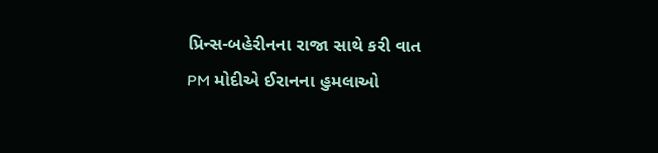પ્રિન્સ-બહેરીનના રાજા સાથે કરી વાત
PM મોદીએ ઈરાનના હુમલાઓ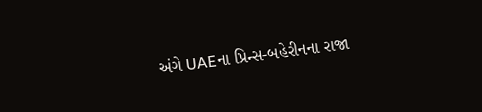અંગે UAEના પ્રિન્સ-બહેરીનના રાજા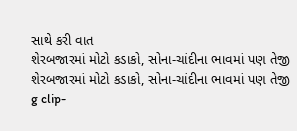સાથે કરી વાત
શેરબજારમાં મોટો કડાકો, સોના-ચાંદીના ભાવમાં પણ તેજી
શેરબજારમાં મોટો કડાકો, સોના-ચાંદીના ભાવમાં પણ તેજી
g clip-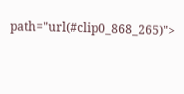path="url(#clip0_868_265)">